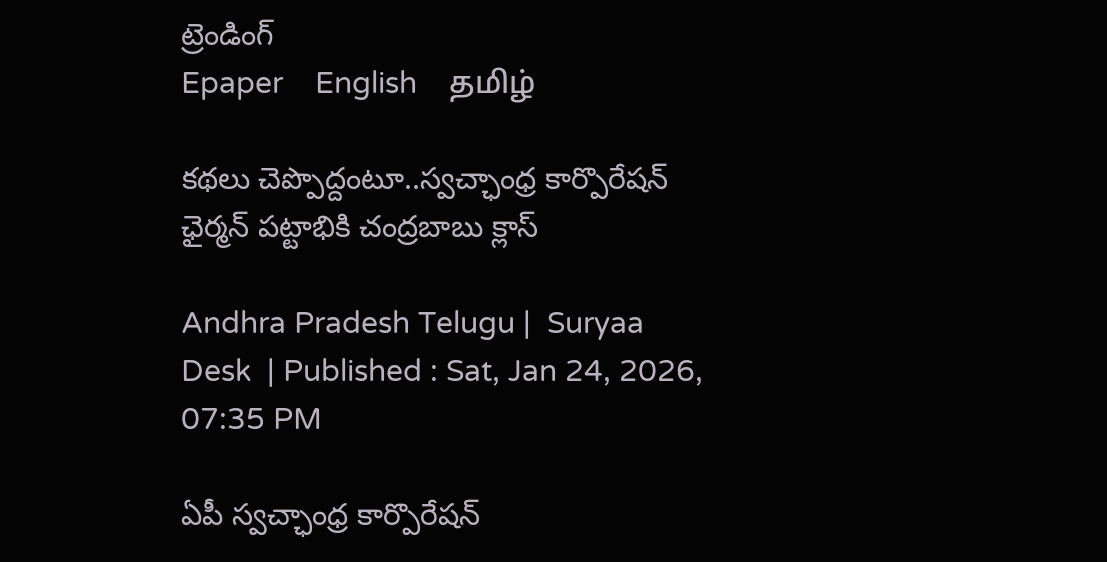ట్రెండింగ్
Epaper    English    தமிழ்

కథలు చెప్పొద్దంటూ..స్వచ్ఛాంధ్ర కార్పొరేషన్ ఛైర్మన్ పట్టాభికి చంద్రబాబు క్లాస్

Andhra Pradesh Telugu |  Suryaa Desk  | Published : Sat, Jan 24, 2026, 07:35 PM

ఏపీ స్వచ్ఛాంధ్ర కార్పొరేషన్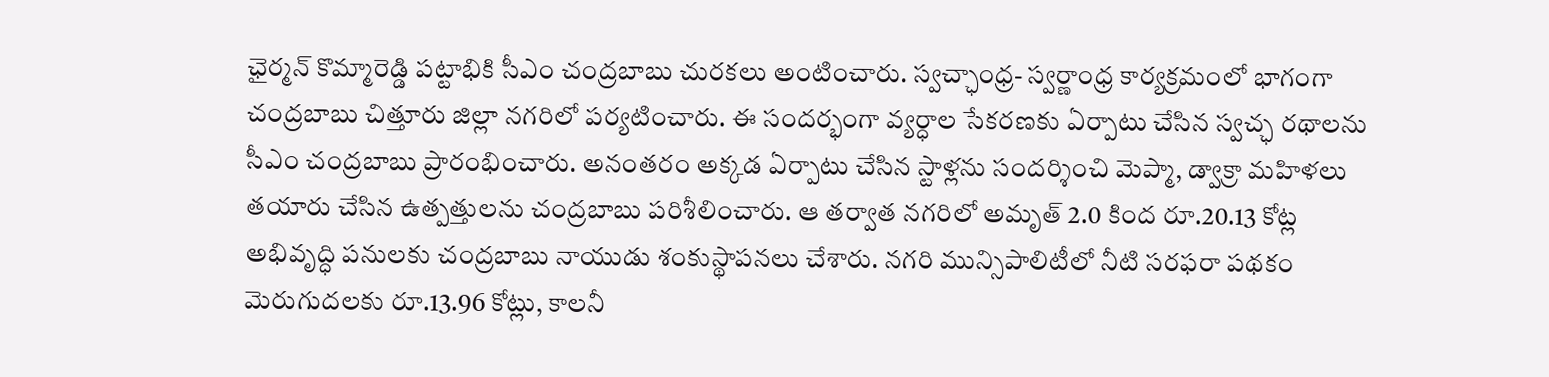ఛైర్మన్ కొమ్మారెడ్డి పట్టాభి‌కి సీఎం చంద్రబాబు చురకలు అంటించారు. స్వచ్ఛాంధ్ర- స్వర్ణాంధ్ర కార్యక్రమంలో భాగంగా చంద్రబాబు చిత్తూరు జిల్లా నగరిలో పర్యటించారు. ఈ సందర్భంగా వ్యర్ధాల సేకరణకు ఏర్పాటు చేసిన స్వచ్ఛ రథాలను సీఎం చంద్రబాబు ప్రారంభించారు. అనంతరం అక్కడ ఏర్పాటు చేసిన స్టాళ్లను సందర్శించి మెప్మా, డ్వాక్రా మహిళలు తయారు చేసిన ఉత్పత్తులను చంద్రబాబు పరిశీలించారు. ఆ తర్వాత నగరిలో అమృత్ 2.0 కింద రూ.20.13 కోట్ల అభివృద్ధి పనులకు చంద్రబాబు నాయుడు శంకుస్థాపనలు చేశారు. నగరి మున్సిపాలిటీలో నీటి సరఫరా పథకం మెరుగుదలకు రూ.13.96 కోట్లు, కాలనీ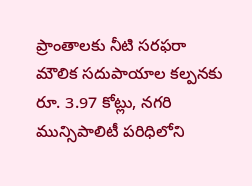ప్రాంతాలకు నీటి సరఫరా మౌలిక సదుపాయాల కల్పనకు రూ. 3.97 కోట్లు, నగరి మున్సిపాలిటీ పరిధిలోని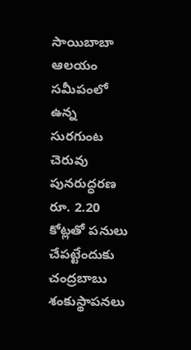సాయిబాబా ఆలయం సమీపంలో ఉన్న సురగుంట చెరువు పునరుద్ధరణ రూ. 2.20 కోట్లతో పనులు చేపట్టేందుకు చంద్రబాబు శంకుస్థాపనలు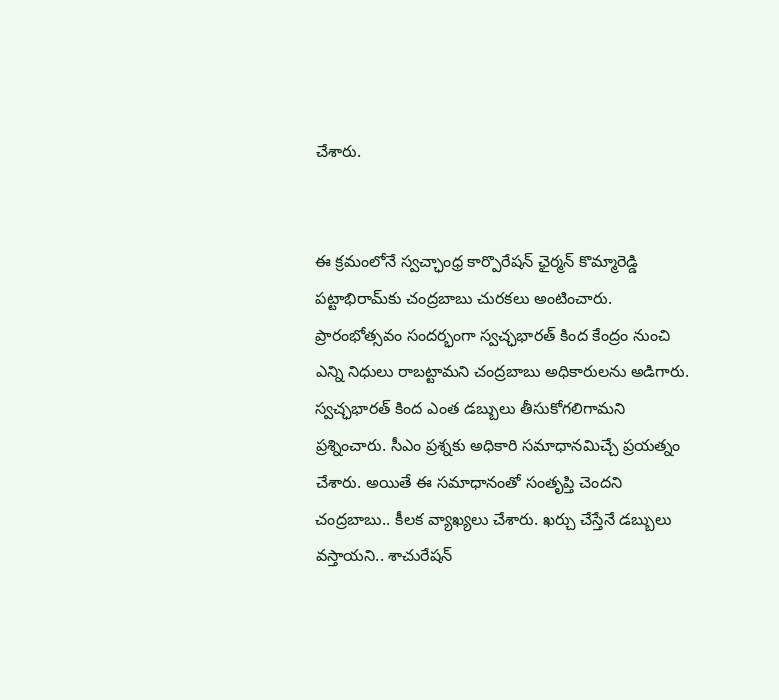చేశారు.


ఈ క్రమంలోనే స్వచ్ఛాంధ్ర కార్పొరేషన్ ఛైర్మన్ కొమ్మారెడ్డి పట్టాభిరామ్‌కు చంద్రబాబు చురకలు అంటించారు. ప్రారంభోత్సవం సందర్భంగా స్వచ్ఛభారత్ కింద కేంద్రం నుంచి ఎన్ని నిధులు రాబట్టామని చంద్రబాబు అధికారులను అడిగారు. స్వచ్ఛభారత్ కింద ఎంత డబ్బులు తీసుకోగలిగామని ప్రశ్నించారు. సీఎం ప్రశ్నకు అధికారి సమాధానమిచ్చే ప్రయత్నం చేశారు. అయితే ఈ సమాధానంతో సంతృప్తి చెందని చంద్రబాబు.. కీలక వ్యాఖ్యలు చేశారు. ఖర్చు చేస్తేనే డబ్బులు వస్తాయని.. శాచురేషన్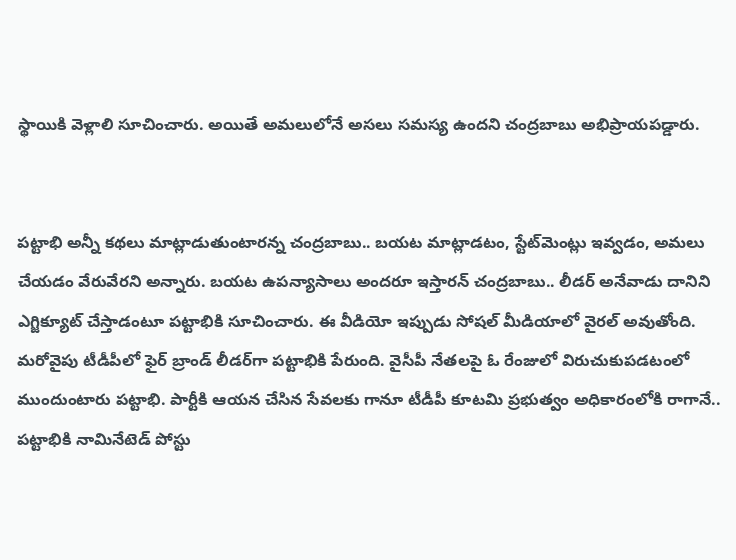స్థాయికి వెళ్లాలి సూచించారు. అయితే అమలులోనే అసలు సమస్య ఉందని చంద్రబాబు అభిప్రాయపడ్డారు.


పట్టాభి అన్నీ కథలు మాట్లాడుతుంటారన్న చంద్రబాబు.. బయట మాట్లాడటం, స్టేట్‌మెంట్లు ఇవ్వడం, అమలు చేయడం వేరువేరని అన్నారు. బయట ఉపన్యాసాలు అందరూ ఇస్తారన్ చంద్రబాబు.. లీడర్ అనేవాడు దానిని ఎగ్జిక్యూట్ చేస్తాడంటూ పట్టాభికి సూచించారు. ఈ వీడియో ఇప్పుడు సోషల్ మీడియాలో వైరల్ అవుతోంది. మరోవైపు టీడీపీలో ఫైర్ బ్రాండ్ లీడర్‌గా పట్టాభికి పేరుంది. వైసీపీ నేతలపై ఓ రేంజులో విరుచుకుపడటంలో ముందుంటారు పట్టాభి. పార్టీకి ఆయన చేసిన సేవలకు గానూ టీడీపీ కూటమి ప్రభుత్వం అధికారంలోకి రాగానే.. పట్టాభికి నామినేటెడ్ పోస్టు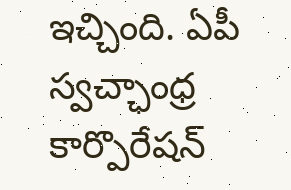ఇచ్చింది. ఏపీ స్వచ్ఛాంధ్ర కార్పొరేషన్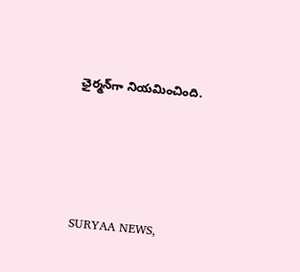ఛైర్మన్‌గా నియమించింది.






SURYAA NEWS,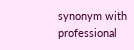synonym with professional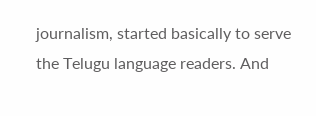journalism, started basically to serve the Telugu language readers. And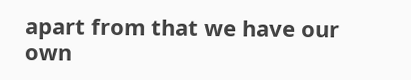apart from that we have our own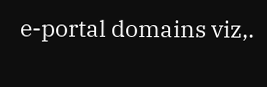e-portal domains viz,.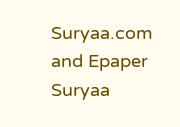Suryaa.com and Epaper Suryaa